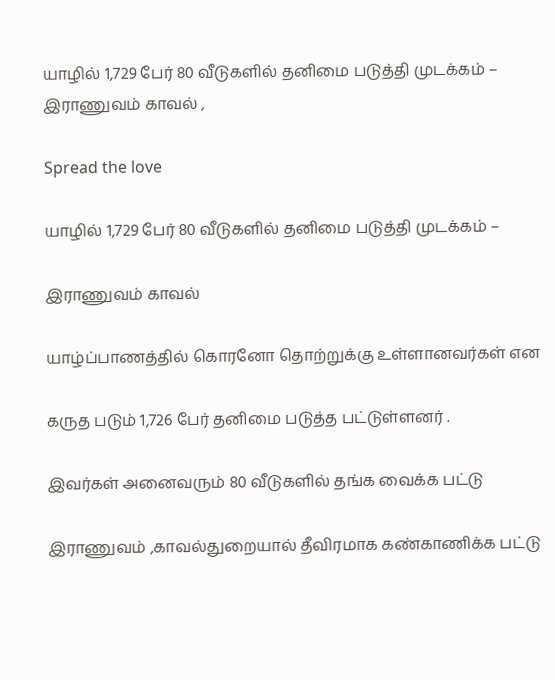யாழில் 1,729 பேர் 80 வீடுகளில் தனிமை படுத்தி முடக்கம் – இராணுவம் காவல் ,

Spread the love

யாழில் 1,729 பேர் 80 வீடுகளில் தனிமை படுத்தி முடக்கம் –

இராணுவம் காவல்

யாழ்ப்பாணத்தில் கொரனோ தொற்றுக்கு உள்ளானவர்கள் என

கருத படும் 1,726 பேர் தனிமை படுத்த பட்டுள்ளனர் .

இவர்கள் அனைவரும் 80 வீடுகளில் தங்க வைக்க பட்டு

இராணுவம் ,காவல்துறையால் தீவிரமாக கண்காணிக்க பட்டு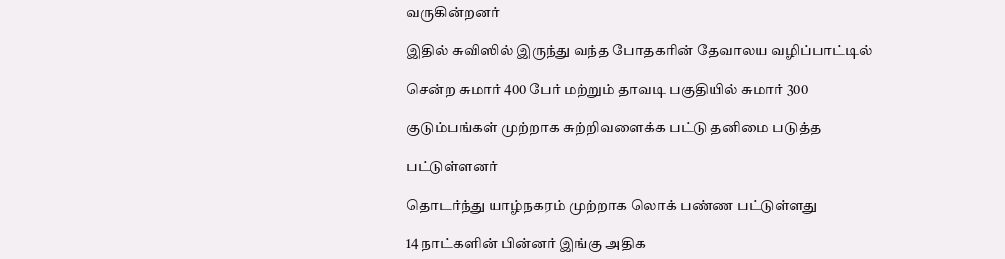வருகின்றனர்

இதில் சுவிஸில் இருந்து வந்த போதகரின் தேவாலய வழிப்பாட்டில்

சென்ற சுமார் 400 பேர் மற்றும் தாவடி பகுதியில் சுமார் 300

குடும்பங்கள் முற்றாக சுற்றிவளைக்க பட்டு தனிமை படுத்த

பட்டுள்ளனர்

தொடர்ந்து யாழ்நகரம் முற்றாக லொக் பண்ண பட்டுள்ளது

14 நாட்களின் பின்னர் இங்கு அதிக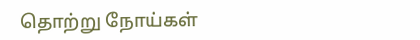தொற்று நோய்கள்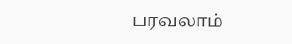பரவலாம்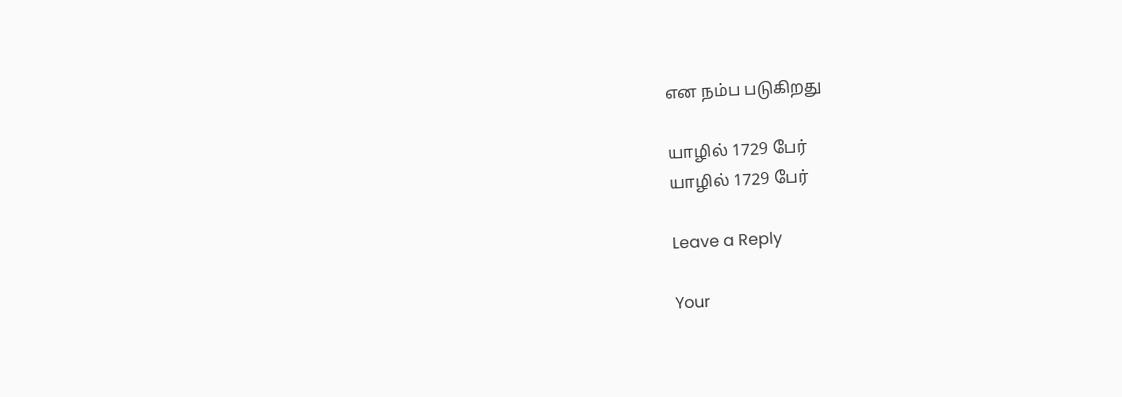என நம்ப படுகிறது

யாழில் 1729 பேர்
யாழில் 1729 பேர்

Leave a Reply

Your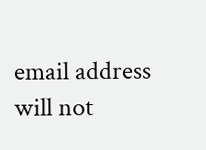email address will not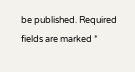be published. Required fields are marked *